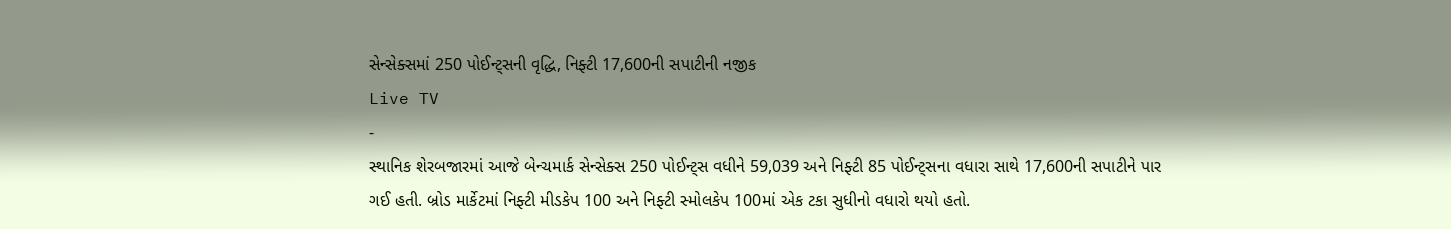સેન્સેક્સમાં 250 પોઈન્ટ્સની વૃદ્ધિ, નિફ્ટી 17,600ની સપાટીની નજીક
Live TV
-
સ્થાનિક શેરબજારમાં આજે બેન્ચમાર્ક સેન્સેક્સ 250 પોઈન્ટ્સ વધીને 59,039 અને નિફ્ટી 85 પોઈન્ટ્સના વધારા સાથે 17,600ની સપાટીને પાર ગઈ હતી. બ્રોડ માર્કેટમાં નિફ્ટી મીડકેપ 100 અને નિફ્ટી સ્મોલકેપ 100માં એક ટકા સુધીનો વધારો થયો હતો.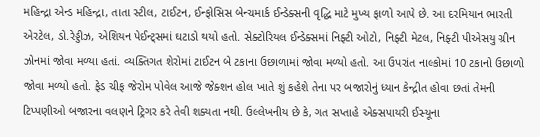મહિન્દ્રા એન્ડ મહિન્દ્રા, તાતા સ્ટીલ, ટાઈટન, ઈન્ફોસિસ બેન્ચમાર્ક ઈન્ડેક્સની વૃદ્ધિ માટે મુખ્ય ફાળો આપે છે. આ દરમિયાન ભારતી એરટેલ, ડો.રેડ્ડીઝ, એશિયન પેઈન્ટ્સમાં ઘટાડો થયો હતો. સેક્ટોરિયલ ઈન્ડેક્સમાં નિફ્ટી ઓટો, નિફ્ટી મેટલ, નિફ્ટી પીએસયુ ગ્રીન ઝોનમાં જોવા મળ્યા હતાં. વ્યક્તિગત શેરોમાં ટાઈટન બે ટકાના ઉછાળામાં જોવા મળ્યો હતો. આ ઉપરાંત નાલ્કોમાં 10 ટકાનો ઉછાળો જોવા મળ્યો હતો. ફેડ ચીફ જેરોમ પોવેલ આજે જેક્શન હોલ ખાતે શું કહેશે તેના પર બજારોનું ધ્યાન કેન્દ્રીત હોવા છતાં તેમની ટિપ્પણીઓ બજારના વલણને ટ્રિગર કરે તેવી શક્યતા નથી. ઉલ્લેખનીય છે કે, ગત સપ્તાહે એક્સપાયરી ઈસ્યૂના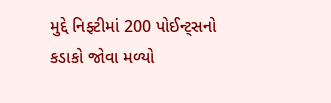મુદ્દે નિફ્ટીમાં 200 પોઈન્ટ્સનો કડાકો જોવા મળ્યો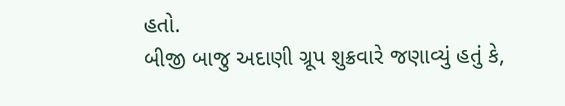હતો.
બીજી બાજુ અદાણી ગ્રૂપ શુક્રવારે જણાવ્યું હતું કે,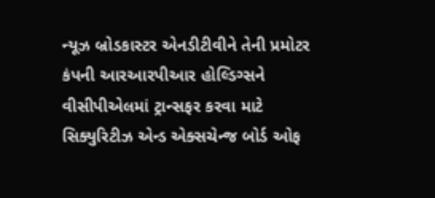ન્યૂઝ બ્રોડકાસ્ટર એનડીટીવીને તેની પ્રમોટર કંપની આરઆરપીઆર હોલ્ડિગ્સને વીસીપીએલમાં ટ્રાન્સફર કરવા માટે સિક્યુરિટીઝ એન્ડ એક્સચેન્જ બોર્ડ ઓફ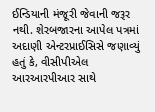ઈન્ડિયાની મંજૂરી જેવાની જરૂર નથી. શેરબજારના આપેલ પત્રમાં અદાણી એન્ટરપ્રાઈસિસે જણાવ્યું હતું કે, વીસીપીએલ આરઆરપીઆર સાથે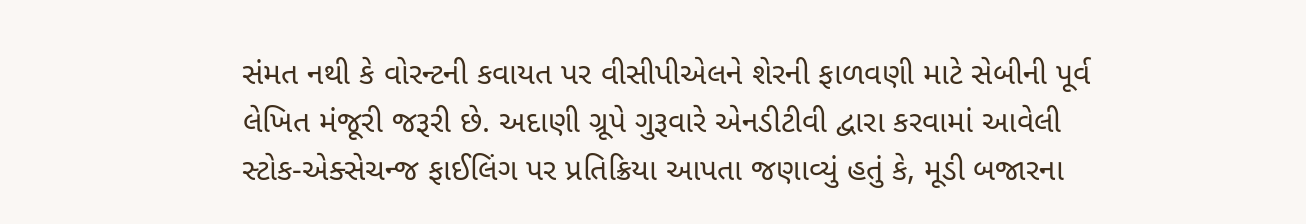સંમત નથી કે વોરન્ટની કવાયત પર વીસીપીએલને શેરની ફાળવણી માટે સેબીની પૂર્વ લેખિત મંજૂરી જરૂરી છે. અદાણી ગ્રૂપે ગુરૂવારે એનડીટીવી દ્વારા કરવામાં આવેલી સ્ટોક-એક્સેચન્જ ફાઈલિંગ પર પ્રતિક્રિયા આપતા જણાવ્યું હતું કે, મૂડી બજારના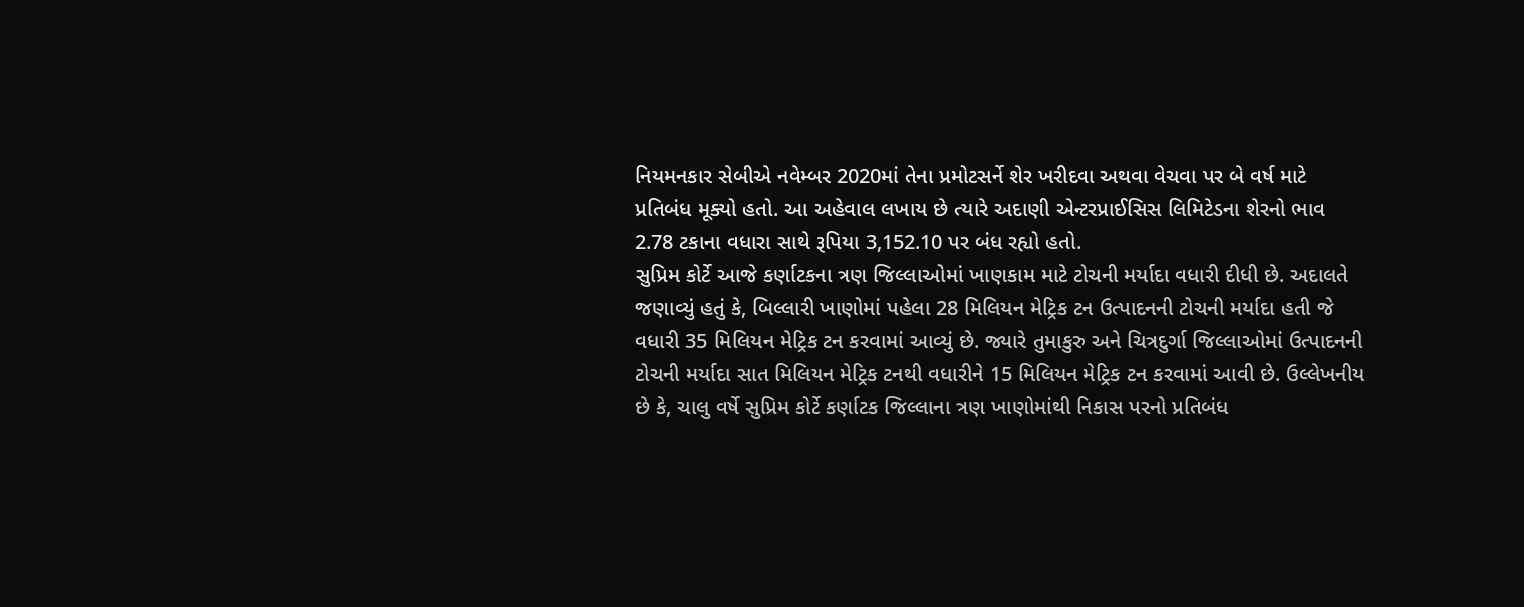નિયમનકાર સેબીએ નવેમ્બર 2020માં તેના પ્રમોટસર્ને શેર ખરીદવા અથવા વેચવા પર બે વર્ષ માટે પ્રતિબંધ મૂક્યો હતો. આ અહેવાલ લખાય છે ત્યારે અદાણી એન્ટરપ્રાઈસિસ લિમિટેડના શેરનો ભાવ 2.78 ટકાના વધારા સાથે રૂપિયા 3,152.10 પર બંધ રહ્યો હતો.
સુપ્રિમ કોર્ટે આજે કર્ણાટકના ત્રણ જિલ્લાઓમાં ખાણકામ માટે ટોચની મર્યાદા વધારી દીધી છે. અદાલતે જણાવ્યું હતું કે, બિલ્લારી ખાણોમાં પહેલા 28 મિલિયન મેટ્રિક ટન ઉત્પાદનની ટોચની મર્યાદા હતી જે વધારી 35 મિલિયન મેટ્રિક ટન કરવામાં આવ્યું છે. જ્યારે તુમાકુરુ અને ચિત્રદુર્ગા જિલ્લાઓમાં ઉત્પાદનની ટોચની મર્યાદા સાત મિલિયન મેટ્રિક ટનથી વધારીને 15 મિલિયન મેટ્રિક ટન કરવામાં આવી છે. ઉલ્લેખનીય છે કે, ચાલુ વર્ષે સુપ્રિમ કોર્ટે કર્ણાટક જિલ્લાના ત્રણ ખાણોમાંથી નિકાસ પરનો પ્રતિબંધ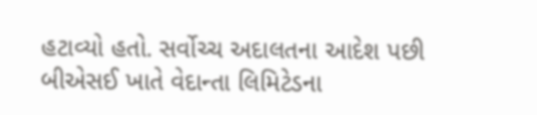હટાવ્યો હતો. સર્વોચ્ચ અદાલતના આદેશ પછી બીએસઈ ખાતે વેદાન્તા લિમિટેડના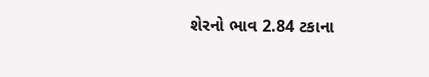શેરનો ભાવ 2.84 ટકાના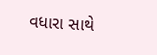વધારા સાથે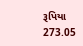રૂપિયા 273.05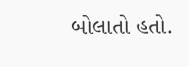બોલાતો હતો.